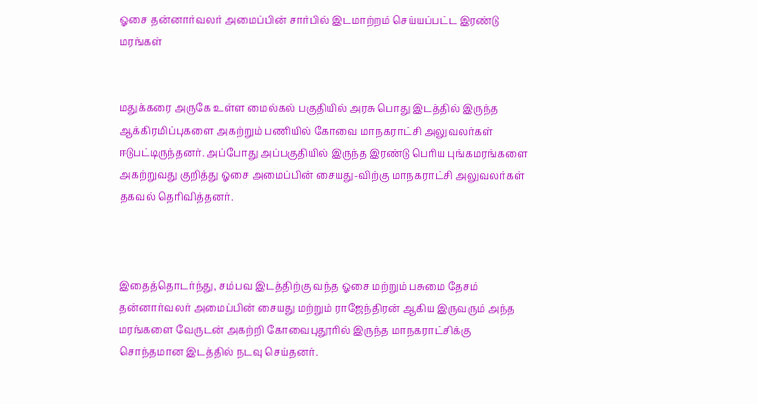ஓசை தன்னார்வலர் அமைப்பின் சார்பில் இடமாற்றம் செய்யப்பட்ட இரண்டு மரங்கள்


மதுக்கரை அருகே உள்ள மைல்கல் பகுதியில் அரசு பொது இடத்தில் இருந்த ஆக்கிரமிப்புகளை அகற்றும் பணியில் கோவை மாநகராட்சி அலுவலர்கள் ஈடுபட்டிருந்தனர். அப்போது அப்பகுதியில் இருந்த இரண்டு பெரிய புங்கமரங்களை அகற்றுவது குறித்து ஓசை அமைப்பின் சையது-விற்கு மாநகராட்சி அலுவலர்கள் தகவல் தெரிவித்தனர்.



இதைத்தொடர்ந்து, சம்பவ இடத்திற்கு வந்த ஓசை மற்றும் பசுமை தேசம் தன்னார்வலர் அமைப்பின் சையது மற்றும் ராஜேந்திரன் ஆகிய இருவரும் அந்த மரங்களை வேருடன் அகற்றி கோவைபுதூரில் இருந்த மாநகராட்சிக்கு சொந்தமான இடத்தில் நடவு செய்தனர்.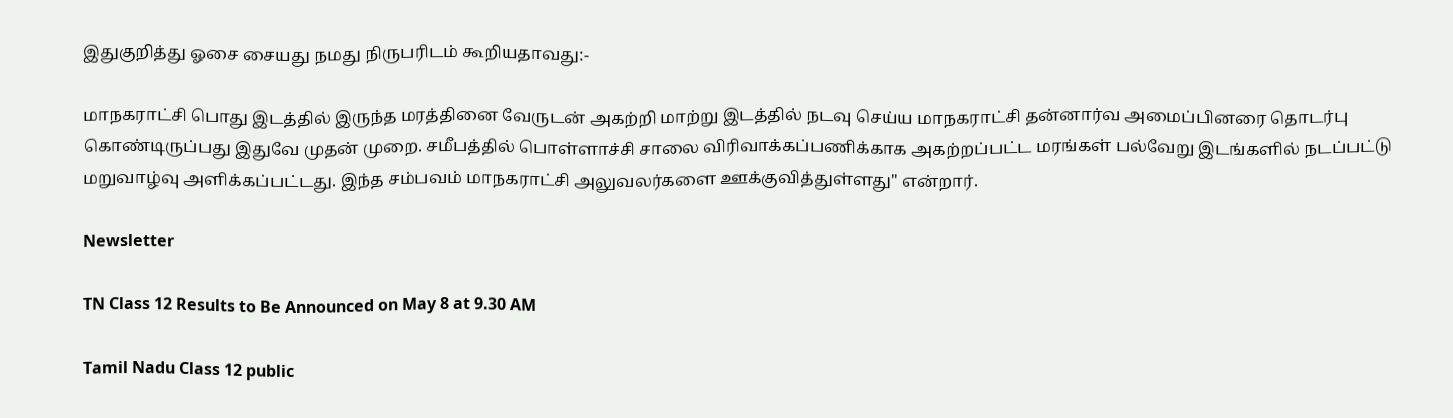இதுகுறித்து ஓசை சையது நமது நிருபரிடம் கூறியதாவது:-

மாநகராட்சி பொது இடத்தில் இருந்த மரத்தினை வேருடன் அகற்றி மாற்று இடத்தில் நடவு செய்ய மாநகராட்சி தன்னார்வ அமைப்பினரை தொடர்பு கொண்டிருப்பது இதுவே முதன் முறை. சமீபத்தில் பொள்ளாச்சி சாலை விரிவாக்கப்பணிக்காக அகற்றப்பட்ட மரங்கள் பல்வேறு இடங்களில் நடப்பட்டு மறுவாழ்வு அளிக்கப்பட்டது. இந்த சம்பவம் மாநகராட்சி அலுவலர்களை ஊக்குவித்துள்ளது" என்றார்.

Newsletter

TN Class 12 Results to Be Announced on May 8 at 9.30 AM

Tamil Nadu Class 12 public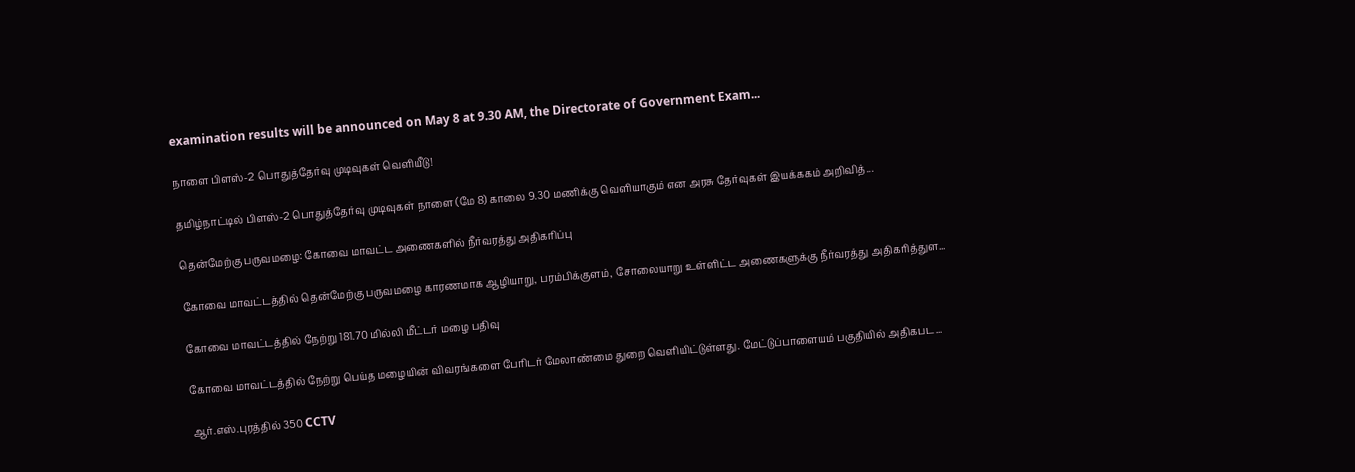examination results will be announced on May 8 at 9.30 AM, the Directorate of Government Exam...

நாளை பிளஸ்-2 பொதுத்தேர்வு முடிவுகள் வெளியீடு!

தமிழ்நாட்டில் பிளஸ்-2 பொதுத்தேர்வு முடிவுகள் நாளை (மே 8) காலை 9.30 மணிக்கு வெளியாகும் என அரசு தேர்வுகள் இயக்ககம் அறிவித்...

தென்மேற்கு பருவமழை: கோவை மாவட்ட அணைகளில் நீர்வரத்து அதிகரிப்பு

கோவை மாவட்டத்தில் தென்மேற்கு பருவமழை காரணமாக ஆழியாறு, பரம்பிக்குளம், சோலையாறு உள்ளிட்ட அணைகளுக்கு நீர்வரத்து அதிகரித்துள...

கோவை மாவட்டத்தில் நேற்று 181.70 மில்லி மீட்டர் மழை பதிவு

கோவை மாவட்டத்தில் நேற்று பெய்த மழையின் விவரங்களை பேரிடர் மேலாண்மை துறை வெளியிட்டுள்ளது. மேட்டுப்பாளையம் பகுதியில் அதிகபட...

ஆர்.எஸ்.புரத்தில் 350 CCTV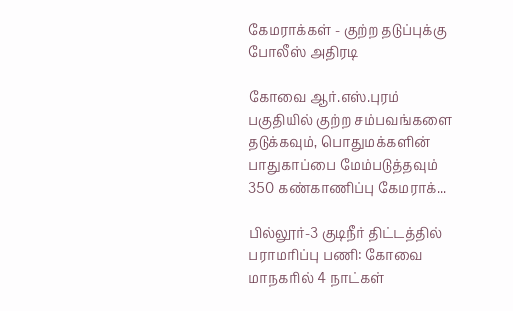கேமராக்கள் - குற்ற தடுப்புக்கு போலீஸ் அதிரடி

கோவை ஆர்.எஸ்.புரம் பகுதியில் குற்ற சம்பவங்களை தடுக்கவும், பொதுமக்களின் பாதுகாப்பை மேம்படுத்தவும் 350 கண்காணிப்பு கேமராக்...

பில்லூர்-3 குடிநீர் திட்டத்தில் பராமரிப்பு பணி: கோவை மாநகரில் 4 நாட்கள்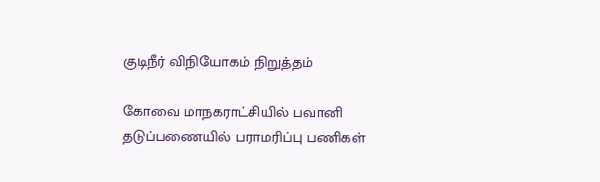குடிநீர் விநியோகம் நிறுத்தம்

கோவை மாநகராட்சியில் பவானி தடுப்பணையில் பராமரிப்பு பணிகள்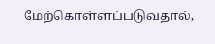மேற்கொள்ளப்படுவதால்,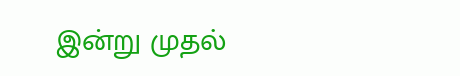இன்று முதல்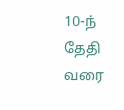10-ந் தேதி வரை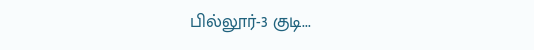பில்லூர்-3 குடி...